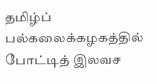தமிழ்ப் பல்கலைக்கழகத்தில் போட்டித் இலவச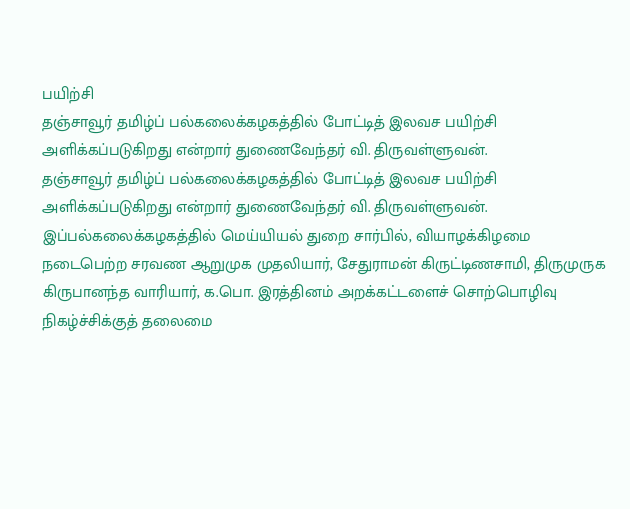பயிற்சி
தஞ்சாவூர் தமிழ்ப் பல்கலைக்கழகத்தில் போட்டித் இலவச பயிற்சி அளிக்கப்படுகிறது என்றார் துணைவேந்தர் வி. திருவள்ளுவன்.
தஞ்சாவூர் தமிழ்ப் பல்கலைக்கழகத்தில் போட்டித் இலவச பயிற்சி அளிக்கப்படுகிறது என்றார் துணைவேந்தர் வி. திருவள்ளுவன்.
இப்பல்கலைக்கழகத்தில் மெய்யியல் துறை சார்பில், வியாழக்கிழமை நடைபெற்ற சரவண ஆறுமுக முதலியார், சேதுராமன் கிருட்டிணசாமி, திருமுருக கிருபானந்த வாரியார், க.பொ. இரத்தினம் அறக்கட்டளைச் சொற்பொழிவு நிகழ்ச்சிக்குத் தலைமை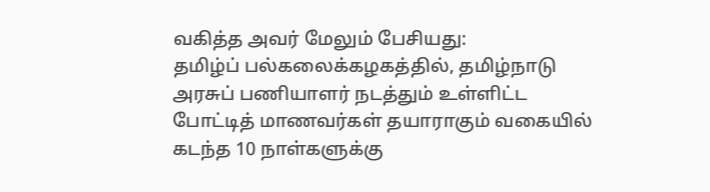வகித்த அவர் மேலும் பேசியது:
தமிழ்ப் பல்கலைக்கழகத்தில், தமிழ்நாடு அரசுப் பணியாளர் நடத்தும் உள்ளிட்ட போட்டித் மாணவர்கள் தயாராகும் வகையில் கடந்த 10 நாள்களுக்கு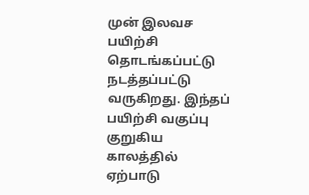முன் இலவச பயிற்சி தொடங்கப்பட்டு நடத்தப்பட்டு வருகிறது. இந்தப் பயிற்சி வகுப்பு குறுகிய காலத்தில் ஏற்பாடு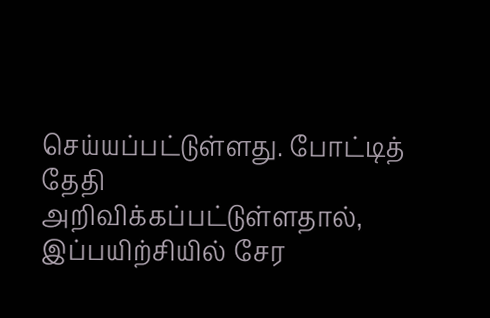செய்யப்பட்டுள்ளது. போட்டித் தேதி அறிவிக்கப்பட்டுள்ளதால், இப்பயிற்சியில் சேர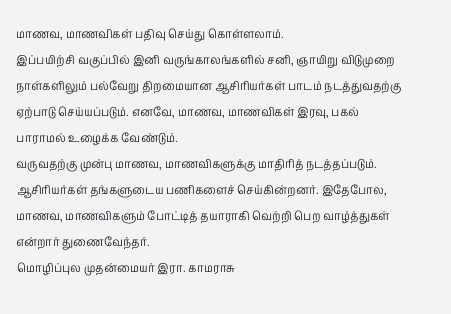மாணவ, மாணவிகள் பதிவு செய்து கொள்ளலாம்.
இப்பயிற்சி வகுப்பில் இனி வருங்காலங்களில் சனி, ஞாயிறு விடுமுறை நாள்களிலும் பல்வேறு திறமையான ஆசிரியர்கள் பாடம் நடத்துவதற்கு ஏற்பாடு செய்யப்படும். எனவே, மாணவ, மாணவிகள் இரவு, பகல் பாராமல் உழைக்க வேண்டும்.
வருவதற்கு முன்பு மாணவ, மாணவிகளுக்கு மாதிரித் நடத்தப்படும். ஆசிரியர்கள் தங்களுடைய பணிகளைச் செய்கின்றனர். இதேபோல, மாணவ, மாணவிகளும் போட்டித் தயாராகி வெற்றி பெற வாழ்த்துகள் என்றார் துணைவேந்தர்.
மொழிப்புல முதன்மையர் இரா. காமராசு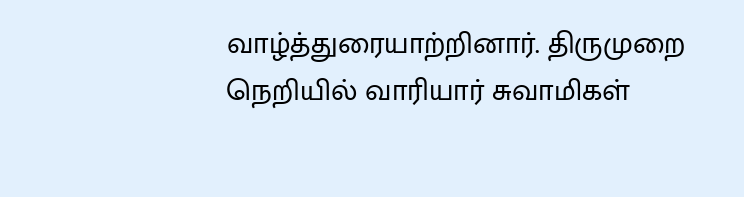வாழ்த்துரையாற்றினார். திருமுறை நெறியில் வாரியார் சுவாமிகள்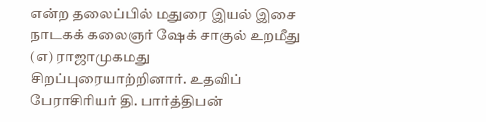என்ற தலைப்பில் மதுரை இயல் இசை நாடகக் கலைஞர் ஷேக் சாகுல் உறமீது (எ) ராஜாமுகமது சிறப்புரையாற்றினார். உதவிப் பேராசிரியர் தி. பார்த்திபன்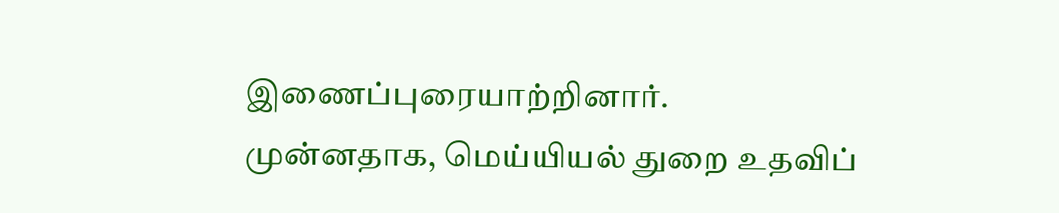இணைப்புரையாற்றினார்.
முன்னதாக, மெய்யியல் துறை உதவிப்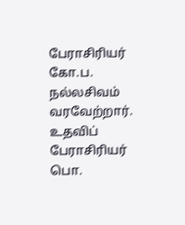பேராசிரியர் கோ.ப. நல்லசிவம் வரவேற்றார். உதவிப் பேராசிரியர் பொ.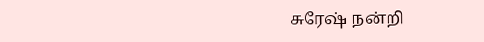சுரேஷ் நன்றி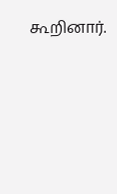கூறினார்.